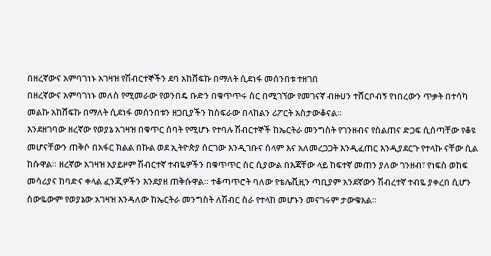በዘረኛውና አምባገነኑ አገዛዝ የሽብርተኞችን ደባ አከሸፍኩ በማለት ሲደነፋ መሰንበቱ ተዘገበ
በዘረኛውና አምባገነኑ መለስ የሚመራው የወንበዴ ቡድን በቁጥጥሩ ስር በሚገኘው የመገናኛ ብዙሀን ተሸርቦብኝ የነበረውን ጥቃት በተሳካ መልኩ አከሸፍኩ በማለት ሲደነፋ መሰንበቱን ዘጋቢያችን ከስፍራው በላከልን ሪፖርት አስታውቆናል።
እንደዘገባው ዘረኛው የወያኔ አገዛዝ በቁጥር ሰባት የሚሆኑ የተባሉ ሽብርተኞች ከኤርትራ መንግስት የገንዘብና የስልጠና ድጋፍ ሲሰጣቸው የቆዩ መሆናቸውን ጠቅሶ በአፋር ክልል በኩል ወደ ኢትዮጵያ ሰርገው እንዲገቡና ሰላም እና አለመረጋጋት እንዲፈጠር እንዲያደርጉ የተላኩ ናቸው ሲል ከሱዋል። ዘረኛው አገዛዝ አያይዞም ሽብርተኛ ተብዬዎችን በቁጥጥር ስር ሲያውል በእጃቸው ላይ ከፍተኛ መጠን ያለው ገንዘብ፣ የነፍስ ወከፍ መሳሪያና ከባድና ቀላል ፈንጂዎችን እንደያዘ ጠቅሱዋል። ተቆጣጥሮት ባለው የቴሌቪዚን ጣቢያም አንደኛውን ሽብረተኛ ተብዬ ያቀረበ ሲሆን ሰውዬውም የወያኔው አገዛዝ እንዳለው ከኤርትራ መንግስት ለሽብር ስራ የተላከ መሆኑን መናገሩም ታውቁአል።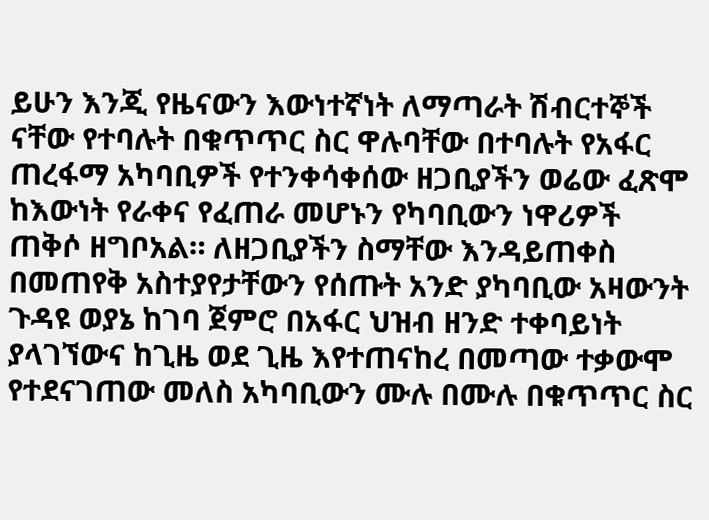ይሁን እንጂ የዜናውን እውነተኛነት ለማጣራት ሽብርተኞች ናቸው የተባሉት በቁጥጥር ስር ዋሉባቸው በተባሉት የአፋር ጠረፋማ አካባቢዎች የተንቀሳቀሰው ዘጋቢያችን ወሬው ፈጽሞ ከእውነት የራቀና የፈጠራ መሆኑን የካባቢውን ነዋሪዎች ጠቅሶ ዘግቦአል። ለዘጋቢያችን ስማቸው እንዳይጠቀስ በመጠየቅ አስተያየታቸውን የሰጡት አንድ ያካባቢው አዛውንት ጉዳዩ ወያኔ ከገባ ጀምሮ በአፋር ህዝብ ዘንድ ተቀባይነት ያላገኘውና ከጊዜ ወደ ጊዜ እየተጠናከረ በመጣው ተቃውሞ የተደናገጠው መለስ አካባቢውን ሙሉ በሙሉ በቁጥጥር ስር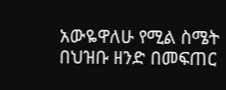አውዬዋለሁ የሚል ስሜት በህዝቡ ዘንድ በመፍጠር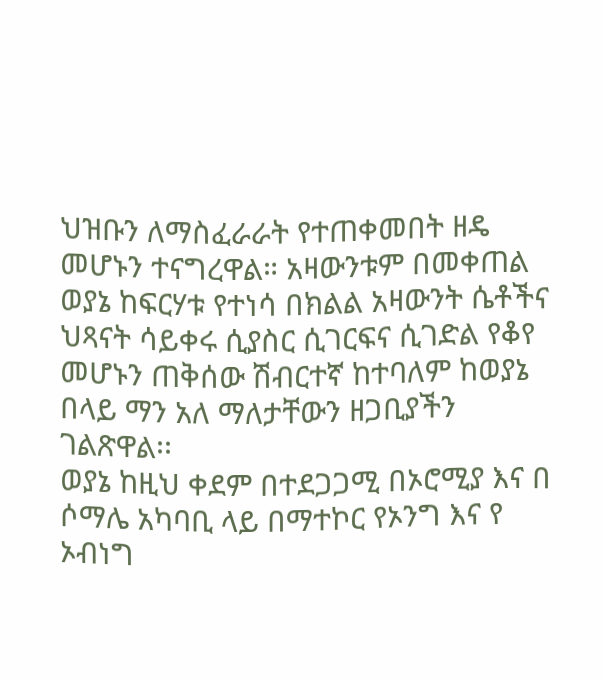ህዝቡን ለማስፈራራት የተጠቀመበት ዘዴ መሆኑን ተናግረዋል። አዛውንቱም በመቀጠል ወያኔ ከፍርሃቱ የተነሳ በክልል አዛውንት ሴቶችና ህጻናት ሳይቀሩ ሲያስር ሲገርፍና ሲገድል የቆየ መሆኑን ጠቅሰው ሽብርተኛ ከተባለም ከወያኔ በላይ ማን አለ ማለታቸውን ዘጋቢያችን ገልጽዋል፡፡
ወያኔ ከዚህ ቀደም በተደጋጋሚ በኦሮሚያ እና በ ሶማሌ አካባቢ ላይ በማተኮር የኦንግ እና የ ኦብነግ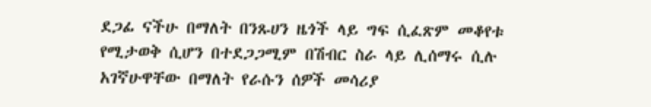ደጋፊ ናችሁ በማለት በንጹሀን ዜጎች ላይ ግፍ ሲፈጽም መቆየቱ የሚታወቅ ሲሆን በተደጋጋሚም በሽብር ስራ ላይ ሊሰማሩ ሲሉ አገኛሁዋቸው በማለት የራሱን ሰዎች መሳሪያ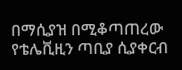በማሲያዝ በሚቆጣጠረው የቴሌቪዚን ጣቢያ ሲያቀርብ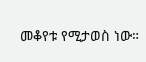መቆየቱ የሚታወስ ነው።